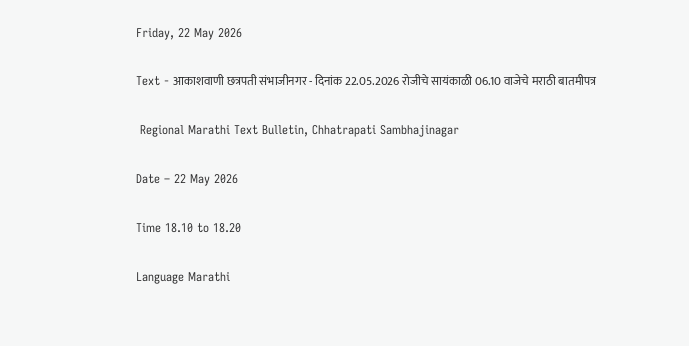Friday, 22 May 2026

Text - आकाशवाणी छत्रपती संभाजीनगर - दिनांक 22.05.2026 रोजीचे सायंकाळी 06.10 वाजेचे मराठी बातमीपत्र

 Regional Marathi Text Bulletin, Chhatrapati Sambhajinagar

Date – 22 May 2026

Time 18.10 to 18.20

Language Marathi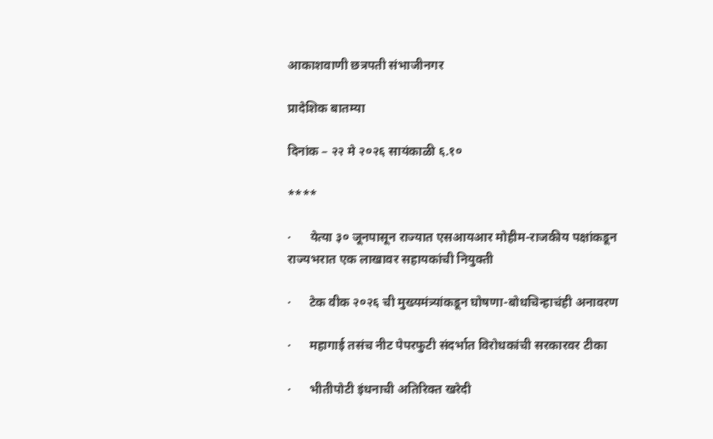आकाशवाणी छत्रपती संभाजीनगर

प्रादेशिक बातम्या

दिनांक – २२ मे २०२६ सायंकाळी ६.१०

****

·      येत्या ३० जूनपासून राज्यात एसआयआर मोहीम-राजकीय पक्षांकडून राज्यभरात एक लाखावर सहायकांची नियुक्ती

·      टेक वीक २०२६ ची मुख्यमंत्र्यांकडून घोषणा-बोधचिन्हाचंही अनावरण

·      महागाई तसंच नीट पेपरफुटी संदर्भात विरोधकांची सरकारवर टीका

·      भीतीपोटी इंधनाची अतिरिक्त खरेदी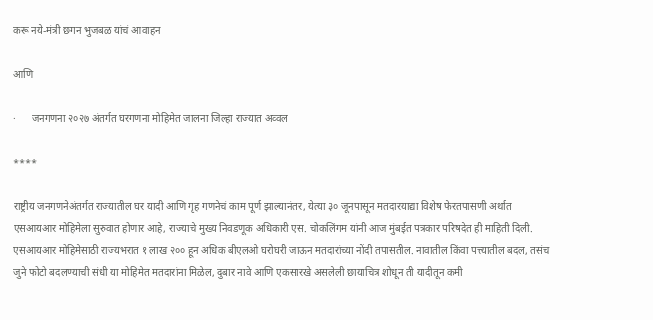करू नये-मंत्री छगन भुजबळ यांचं आवाहन

आणि

·      जनगणना २०२७ अंतर्गत घरगणना मोहिमेत जालना जिल्हा राज्यात अव्वल

****

राष्ट्रीय जनगणनेअंतर्गत राज्यातील घर यादी आणि गृह गणनेचं काम पूर्ण झाल्यानंतर, येत्या ३० जूनपासून मतदारयाद्या विशेष फेरतपासणी अर्थात एसआयआर मोहिमेला सुरुवात होणार आहे, राज्याचे मुख्य निवडणूक अधिकारी एस. चोकलिंगम यांनी आज मुंबईत पत्रकार परिषदेत ही माहिती दिली. एसआयआर मोहिमेसाठी राज्यभरात १ लाख २०० हून अधिक बीएलओ घरोघरी जाऊन मतदारांच्या नोंदी तपासतील. नावातील किंवा पत्त्यातील बदल, तसंच जुने फोटो बदलण्याची संधी या मोहिमेत मतदारांना मिळेल, दुबार नावे आणि एकसारखे असलेली छायाचित्र शोधून ती यादीतून कमी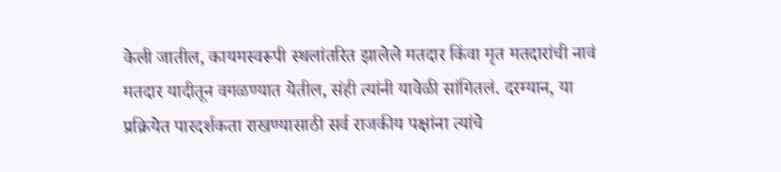केली जातील, कायमस्वरूपी स्थलांतरित झालेले मतदार किंवा मृत मतदारांची नावं मतदार यादीतून वगळण्यात येतील, संही त्यांनी यावेळी सांगितलं. दरम्यान, या प्रक्रियेत पारदर्शकता राखण्यासाठी सर्व राजकीय पक्षांना त्यांचे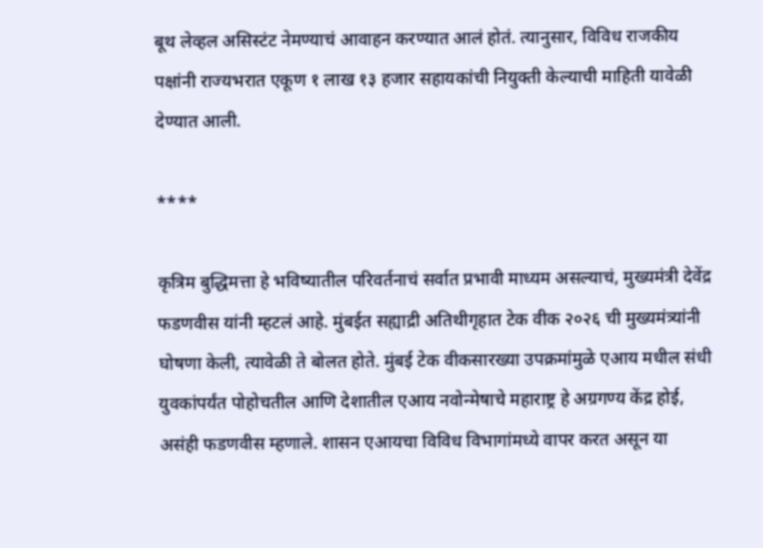बूथ लेव्हल असिस्टंट नेमण्याचं आवाहन करण्यात आलं होतं. त्यानुसार, विविध राजकीय पक्षांनी राज्यभरात एकूण १ लाख १३ हजार सहायकांची नियुक्ती केल्याची माहिती यावेळी देण्यात आली.

****

कृत्रिम बुद्धिमत्ता हे भविष्यातील परिवर्तनाचं सर्वात प्रभावी माध्यम असल्याचं, मुख्यमंत्री देवेंद्र फडणवीस यांनी म्हटलं आहे. मुंबईत सह्याद्री अतिथीगृहात टेक वीक २०२६ ची मुख्यमंत्र्यांनी घोषणा केली, त्यावेळी ते बोलत होते. मुंबई टेक वीकसारख्या उपक्रमांमुळे एआय मधील संधी युवकांपर्यंत पोहोचतील आणि देशातील एआय नवोन्मेषाचे महाराष्ट्र हे अग्रगण्य केंद्र होई, असंही फडणवीस म्हणाले. शासन एआयचा विविध विभागांमध्ये वापर करत असून या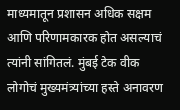माध्यमातून प्रशासन अधिक सक्षम आणि परिणामकारक होत असल्याचं त्यांनी सांगितलं. मुंबई टेक वीक लोगोचं मुख्यमंत्र्यांच्या हस्ते अनावरण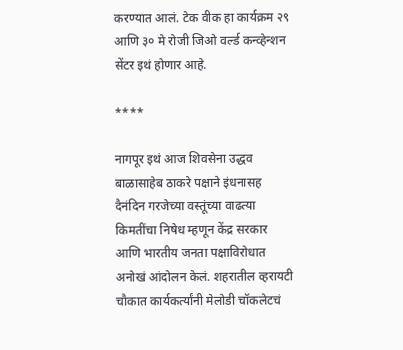करण्यात आलं. टेक वीक हा कार्यक्रम २९ आणि ३० मे रोजी जिओ वर्ल्ड कन्व्हेन्शन सेंटर इथं होणार आहे.

****

नागपूर इथं आज शिवसेना उद्धव बाळासाहेब ठाकरे पक्षाने इंधनासह दैनंदिन गरजेच्या वस्तूंच्या वाढत्या किमतींचा निषेध म्हणून केंद्र सरकार आणि भारतीय जनता पक्षाविरोधात अनोखं आंदोलन केलं. शहरातील व्हरायटी चौकात कार्यकर्त्यांनी मेलोडी चॉकलेटचं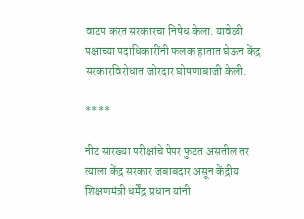वाटप करत सरकारचा निषेध केला. यावेळी पक्षाच्या पदाधिकारींनी फलक हातात घेऊन केंद्र सरकारविरोधात जोरदार घोषणाबाजी केली.

****

नीट सारख्या परीक्षांचे पेपर फुटत असतील तर त्याला केंद्र सरकार जबाबदार असून केंद्रीय शिक्षणमंत्री धर्मेंद्र प्रधान यांनी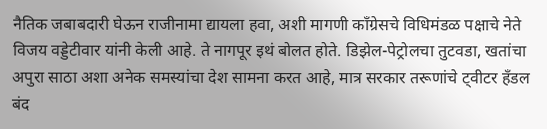नैतिक जबाबदारी घेऊन राजीनामा द्यायला हवा, अशी मागणी काँग्रेसचे विधिमंडळ पक्षाचे नेते विजय वड्डेटीवार यांनी केली आहे. ते नागपूर इथं बोलत होते. डिझेल-पेट्रोलचा तुटवडा, खतांचा अपुरा साठा अशा अनेक समस्यांचा देश सामना करत आहे, मात्र सरकार तरूणांचे ट्वीटर हँडल बंद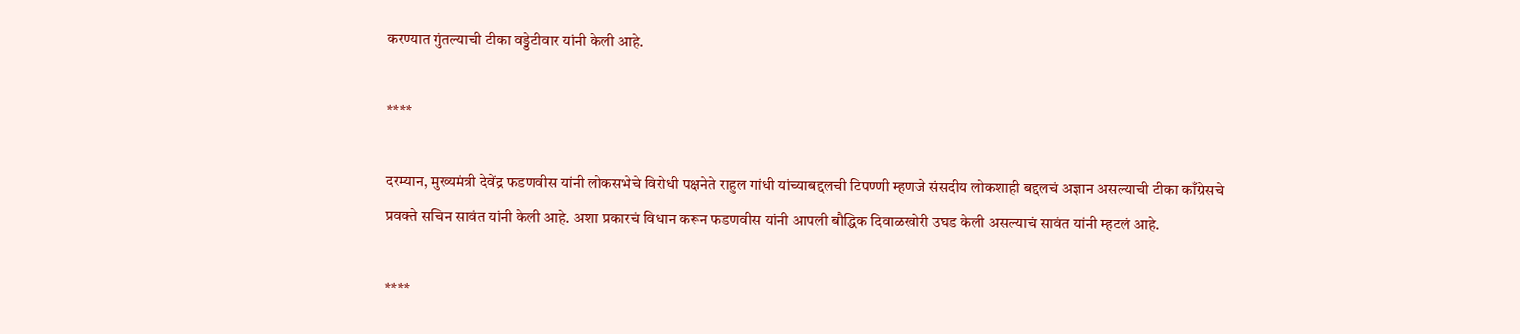करण्यात गुंतल्याची टीका वड्डेटीवार यांनी केली आहे.

****

दरम्यान, मुख्यमंत्री देवेंद्र फडणवीस यांनी लोकसभेचे विरोधी पक्षनेते राहुल गांधी यांच्याबद्दलची टिपण्णी म्हणजे संसदीय लोकशाही बद्दलचं अज्ञान असल्याची टीका काँग्रेसचे प्रवक्ते सचिन सावंत यांनी केली आहे. अशा प्रकारचं विधान करून फडणवीस यांनी आपली बौद्धिक दिवाळखोरी उघड केली असल्याचं सावंत यांनी म्हटलं आहे.

****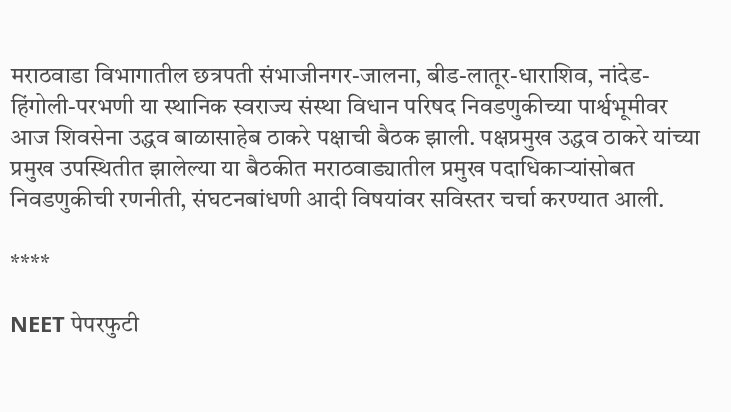मराठवाडा विभागातील छत्रपती संभाजीनगर-जालना, बीड-लातूर-धाराशिव, नांदेड-हिंगोली-परभणी या स्थानिक स्वराज्य संस्था विधान परिषद निवडणुकीच्या पार्श्वभूमीवर आज शिवसेना उद्धव बाळासाहेब ठाकरे पक्षाची बैठक झाली. पक्षप्रमुख उद्धव ठाकरे यांच्या प्रमुख उपस्थितीत झालेल्या या बैठकीत मराठवाड्यातील प्रमुख पदाधिकाऱ्यांसोबत निवडणुकीची रणनीती, संघटनबांधणी आदी विषयांवर सविस्तर चर्चा करण्यात आली.

****

NEET पेपरफुटी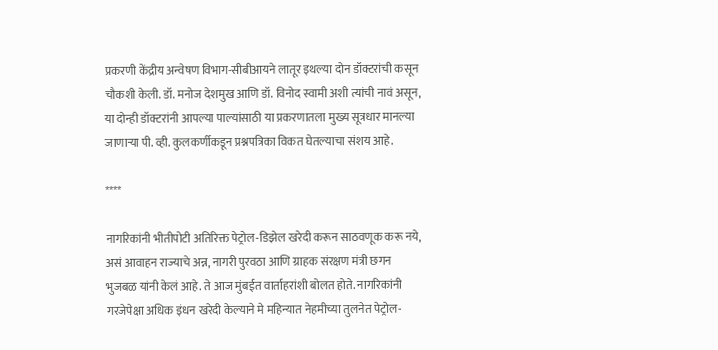प्रकरणी केंद्रीय अन्वेषण विभाग-सीबीआयने लातूर इथल्या दोन डॉक्टरांची कसून चौकशी केली. डॉ. मनोज देशमुख आणि डॉ. विनोद स्वामी अशी त्यांची नावं असून, या दोन्ही डॉक्टरांनी आपल्या पाल्यांसाठी या प्रकरणातला मुख्य सूत्रधार मानल्या जाणाऱ्या पी. व्ही. कुलकर्णीकडून प्रश्नपत्रिका विकत घेतल्याचा संशय आहे.

****

नागरिकांनी भीतीपोटी अतिरिक्त पेट्रोल-डिझेल खरेदी करून साठवणूक करू नये, असं आवाहन राज्याचे अन्न, नागरी पुरवठा आणि ग्राहक संरक्षण मंत्री छगन भुजबळ यांनी केलं आहे. ते आज मुंबईत वार्ताहरांशी बोलत होते. नागरिकांनी गरजेपेक्षा अधिक इंधन खरेदी केल्याने मे महिन्यात नेहमीच्या तुलनेत पेट्रोल-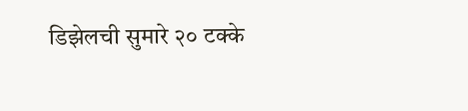डिझेलची सुमारे २० टक्के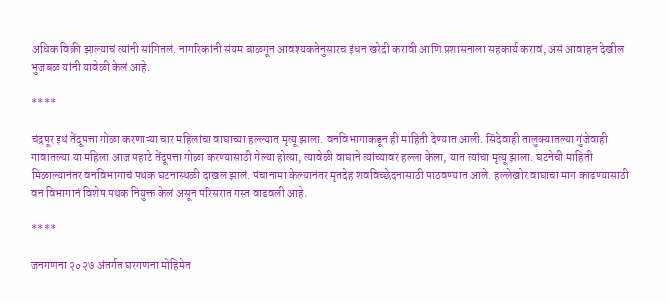अधिक विक्री झाल्याचं त्यांनी सांगितलं. नागरिकांनी संयम बाळगून आवश्यकतेनुसारच इंधन खरेदी करावी आणि प्रशासनाला सहकार्य करावं, असं आवाहन देखील भुजबळ यांनी यावेळी केलं आहे.

****

चंद्रपूर इथं तेंदूपत्ता गोळा करणाऱ्या चार महिलांचा वाघाच्या हल्ल्यात मृत्यू झाला. वनविभागाकडून ही माहिती देण्यात आली. सिंदेवाही तालुक्यातल्या गुंजेवाही गावातल्या या महिला आज पहाटे तेंदूपत्ता गोळा करण्यासाठी गेल्या होत्या, त्यावेळी वाघाने त्यांच्यावर हल्ला केला, यात त्यांचा मृत्यू झाला. घटनेची माहिती मिळाल्यानंतर वनविभागाचं पथक घटनास्थळी दाखल झालं. पंचानामा केल्यानंतर मृतदेह शवविच्छेदनासाठी पाठवण्यात आले. हल्लेखोर वाघाचा माग काढण्यासाठी वन विभागानं विशेष पथक नियुक्त केलं असून परिसरात गस्त वाढवली आहे.

****

जनगणना २०२७ अंतर्गत घरगणना मोहिमेत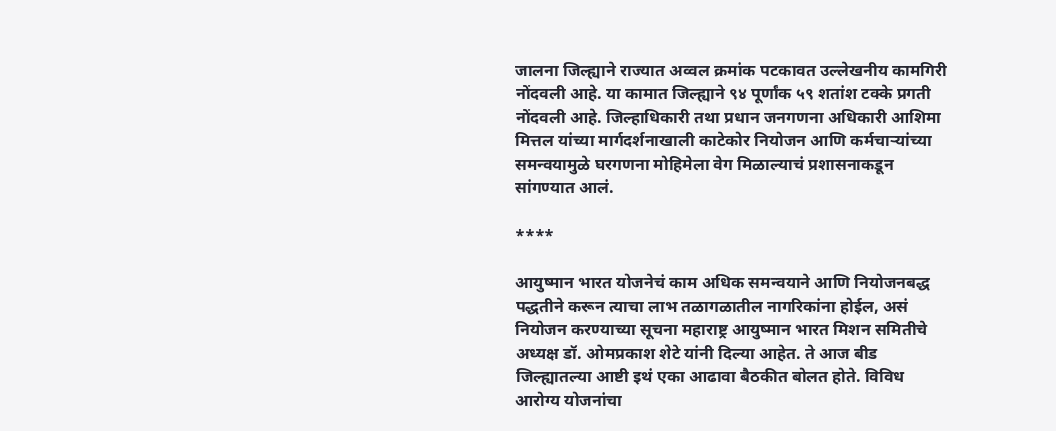जालना जिल्ह्याने राज्यात अव्वल क्रमांक पटकावत उल्लेखनीय कामगिरी नोंदवली आहे. या कामात जिल्ह्याने ९४ पूर्णांक ५९ शतांश टक्के प्रगती नोंदवली आहे. जिल्हाधिकारी तथा प्रधान जनगणना अधिकारी आशिमा मित्तल यांच्या मार्गदर्शनाखाली काटेकोर नियोजन आणि कर्मचाऱ्यांच्या समन्वयामुळे घरगणना मोहिमेला वेग मिळाल्याचं प्रशासनाकडून सांगण्यात आलं.

****

आयुष्मान भारत योजनेचं काम अधिक समन्वयाने आणि नियोजनबद्ध पद्धतीने करून त्याचा लाभ तळागळातील नागरिकांना होईल, असं नियोजन करण्याच्या सूचना महाराष्ट्र आयुष्मान भारत मिशन समितीचे अध्यक्ष डॉ. ओमप्रकाश शेटे यांनी दिल्या आहेत. ते आज बीड जिल्ह्यातल्या आष्टी इथं एका आढावा बैठकीत बोलत होते. विविध आरोग्य योजनांचा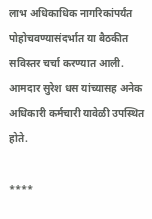लाभ अधिकाधिक नागरिकांपर्यंत पोहोचवण्यासंदर्भात या बैठकीत सविस्तर चर्चा करण्यात आली. आमदार सुरेश धस यांच्यासह अनेक अधिकारी कर्मचारी यावेळी उपस्थित होते.

****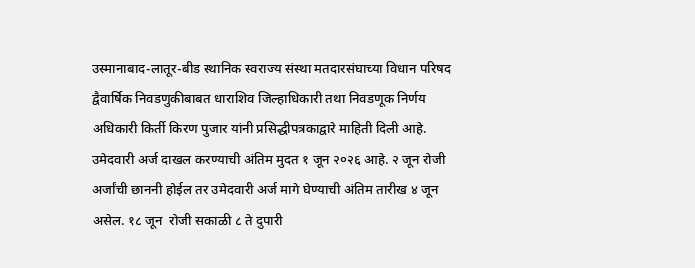उस्मानाबाद-लातूर-बीड स्थानिक स्वराज्य संस्था मतदारसंघाच्या विधान परिषद द्वैवार्षिक निवडणुकीबाबत धाराशिव जिल्हाधिकारी तथा निवडणूक निर्णय अधिकारी किर्ती किरण पुजार यांनी प्रसिद्धीपत्रकाद्वारे माहिती दिली आहे. उमेदवारी अर्ज दाखल करण्याची अंतिम मुदत १ जून २०२६ आहे. २ जून रोजी अर्जांची छाननी होईल तर उमेदवारी अर्ज मागे घेण्याची अंतिम तारीख ४ जून असेल. १८ जून  रोजी सकाळी ८ ते दुपारी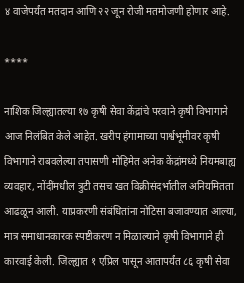४ वाजेपर्यंत मतदान आणि २२ जून रोजी मतमोजणी होणार आहे.

****

नाशिक जिल्ह्यातल्या १७ कृषी सेवा केंद्रांचे परवाने कृषी विभागाने आज निलंबित केले आहेत. खरीप हंगामाच्या पार्श्वभूमीवर कृषी विभागाने राबवलेल्या तपासणी मोहिमेत अनेक केंद्रांमध्ये नियमबाह्य व्यवहार, नोंदींमधील त्रुटी तसच खत विक्रीसंदर्भातील अनियमितता आढळून आली. याप्रकरणी संबंधितांना नोटिसा बजावण्यात आल्या, मात्र समाधानकारक स्पष्टीकरण न मिळाल्याने कृषी विभागाने ही कारवाई केली. जिल्ह्यात १ एप्रिल पासून आतापर्यंत ८६ कृषी सेवा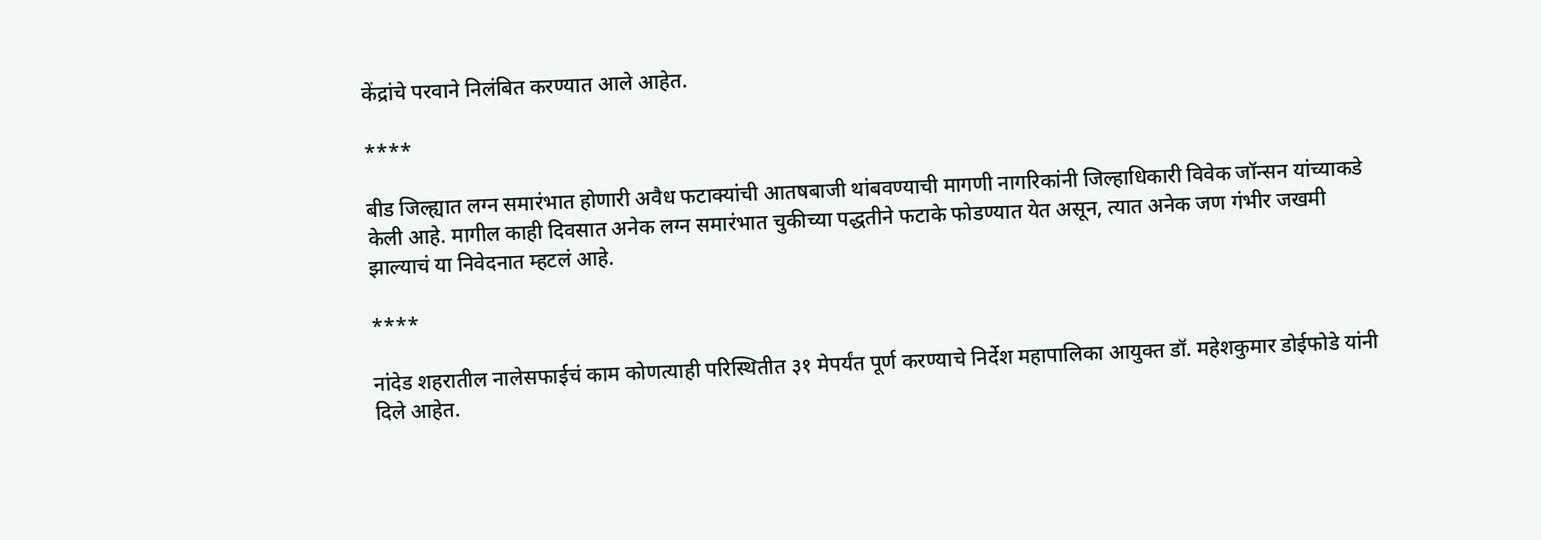केंद्रांचे परवाने निलंबित करण्यात आले आहेत.

****

बीड जिल्ह्यात लग्न समारंभात होणारी अवैध फटाक्यांची आतषबाजी थांबवण्याची मागणी नागरिकांनी जिल्हाधिकारी विवेक जॉन्सन यांच्याकडे केली आहे. मागील काही दिवसात अनेक लग्न समारंभात चुकीच्या पद्धतीने फटाके फोडण्यात येत असून, त्यात अनेक जण गंभीर जखमी झाल्याचं या निवेदनात म्हटलं आहे.

****

नांदेड शहरातील नालेसफाईचं काम कोणत्याही परिस्थितीत ३१ मेपर्यंत पूर्ण करण्याचे निर्देश महापालिका आयुक्त डॉ. महेशकुमार डोईफोडे यांनी दिले आहेत.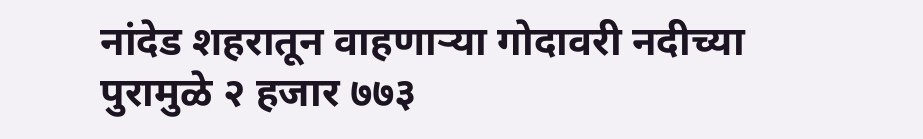नांदेड शहरातून वाहणाऱ्या गोदावरी नदीच्या पुरामुळे २ हजार ७७३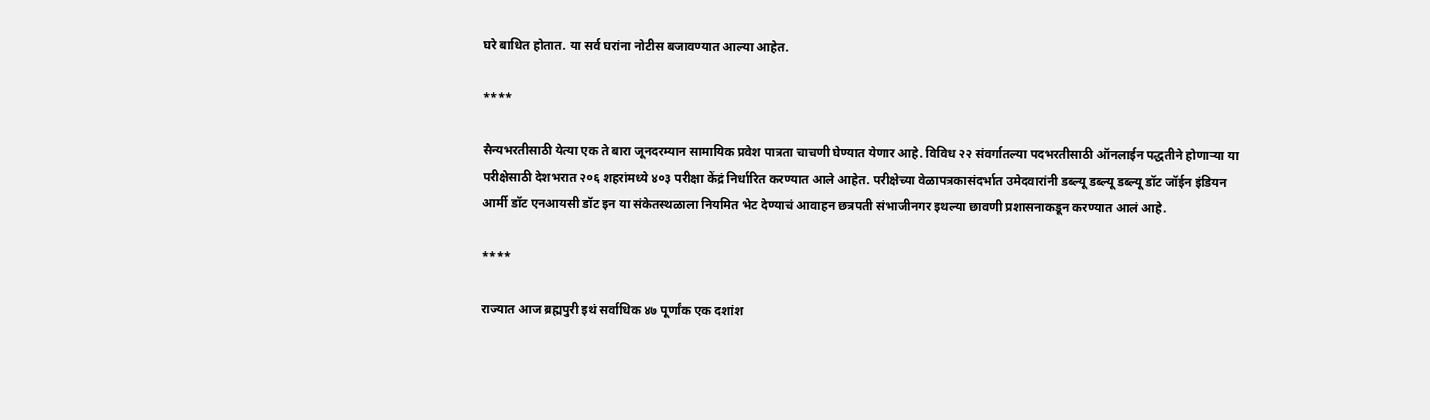घरे बाधित होतात. या सर्व घरांना नोटीस बजावण्यात आल्या आहेत.

****

सैन्यभरतीसाठी येत्या एक ते बारा जूनदरम्यान सामायिक प्रवेश पात्रता चाचणी घेण्यात येणार आहे. विविध २२ संवर्गातल्या पदभरतीसाठी ऑनलाईन पद्धतीने होणाऱ्या या परीक्षेसाठी देशभरात २०६ शहरांमध्ये ४०३ परीक्षा केंद्रं निर्धारित करण्यात आले आहेत. परीक्षेच्या वेळापत्रकासंदर्भात उमेदवारांनी डब्ल्यू डब्ल्यू डब्ल्यू डॉट जॉईन इंडियन आर्मी डॉट एनआयसी डॉट इन या संकेतस्थळाला नियमित भेट देण्याचं आवाहन छत्रपती संभाजीनगर इथल्या छावणी प्रशासनाकडून करण्यात आलं आहे.

****

राज्यात आज ब्रह्मपुरी इथं सर्वाधिक ४७ पूर्णांक एक दशांश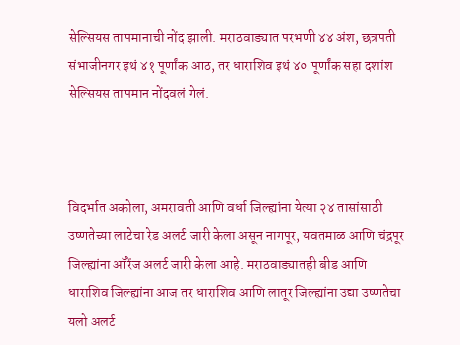सेल्सियस तापमानाची नोंद झाली. मराठवाड्यात परभणी ४४ अंश, छत्रपती संभाजीनगर इथं ४१ पूर्णांक आठ, तर धाराशिव इथं ४० पूर्णांक सहा दशांश सेल्सियस तापमान नोंदवलं गेलं.



विदर्भात अकोला, अमरावती आणि वर्धा जिल्ह्यांना येत्या २४ तासांसाठी उष्णतेच्या लाटेचा रेड अलर्ट जारी केला असून नागपूर, यवतमाळ आणि चंद्रपूर जिल्ह्यांना ऑरेंज अलर्ट जारी केला आहे. मराठवाड्यातही बीड आणि धाराशिव जिल्ह्यांना आज तर धाराशिव आणि लातूर जिल्ह्यांना उद्या उष्णतेचा यलो अलर्ट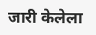जारी केलेला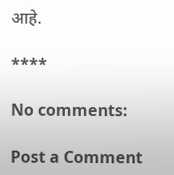आहे.

****

No comments:

Post a Comment